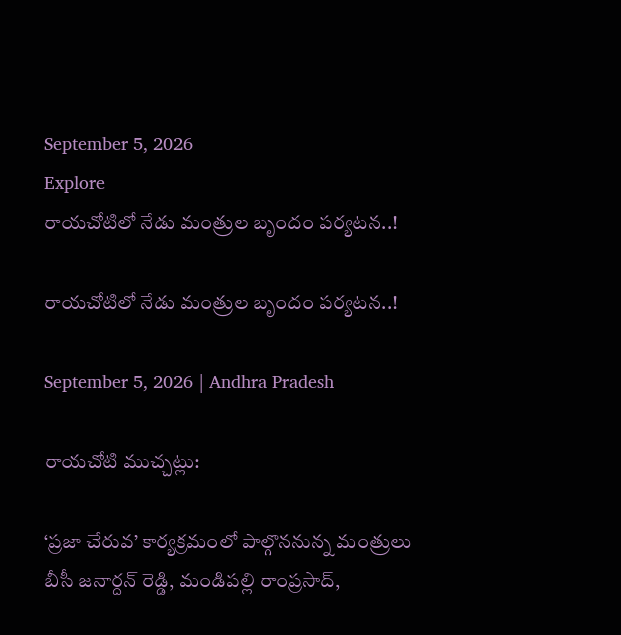September 5, 2026
Explore
రాయచోటిలో నేడు మంత్రుల బృందం పర్యటన..!

రాయచోటిలో నేడు మంత్రుల బృందం పర్యటన..!

September 5, 2026 | Andhra Pradesh

రాయచోటి ముచ్చట్లు:

‘ప్రజా చేరువ’ కార్యక్రమంలో పాల్గొననున్న మంత్రులు బీసీ జనార్దన్ రెడ్డి, మండిపల్లి రాంప్రసాద్,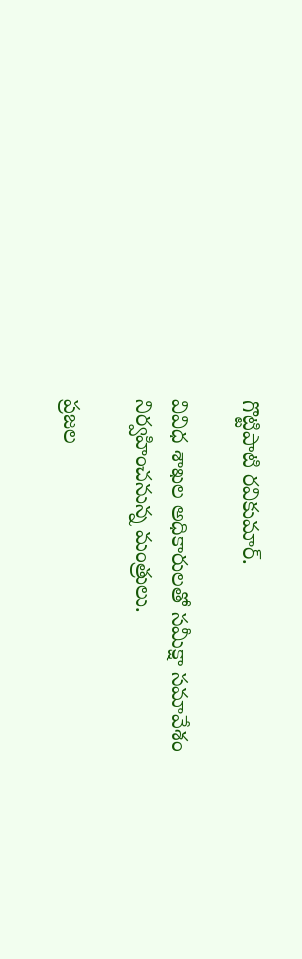గొట్టిపాటి రవికుమార్.

వివిధ శాఖల అధికారులతో సమీక్షా సమావేశం నిర్వహించనున్న మంత్రులు.

ప్రజల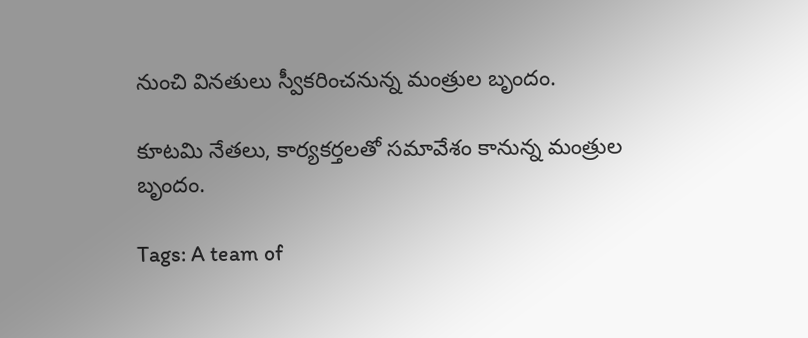నుంచి వినతులు స్వీకరించనున్న మంత్రుల బృందం.

కూటమి నేతలు, కార్యకర్తలతో సమావేశం కానున్న మంత్రుల బృందం.

Tags: A team of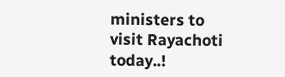ministers to visit Rayachoti today..!